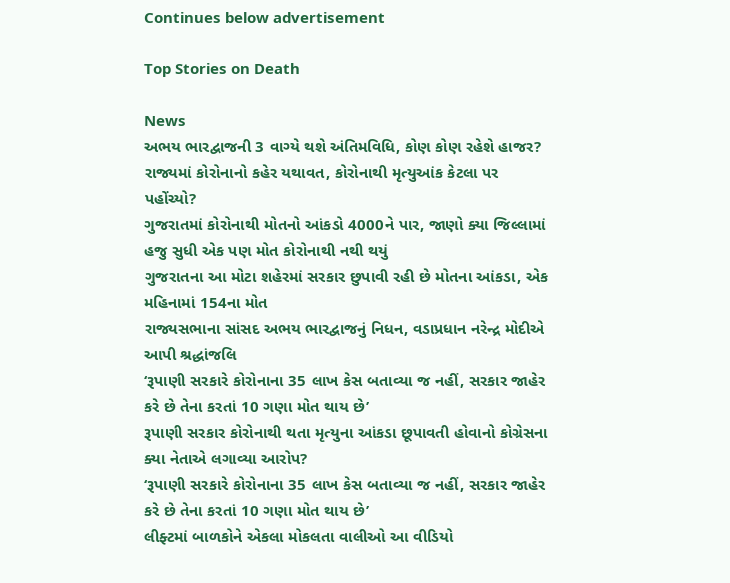Continues below advertisement

Top Stories on Death

News
અભય ભારદ્વાજની 3 વાગ્યે થશે અંતિમવિધિ, કોણ કોણ રહેશે હાજર?
રાજ્યમાં કોરોનાનો કહેર યથાવત, કોરોનાથી મૃત્યુઆંક કેટલા પર પહોંચ્યો?
ગુજરાતમાં કોરોનાથી મોતનો આંકડો 4000ને પાર, જાણો ક્યા જિલ્લામાં હજુ સુધી એક પણ મોત કોરોનાથી નથી થયું
ગુજરાતના આ મોટા શહેરમાં સરકાર છુપાવી રહી છે મોતના આંકડા, એક મહિનામાં 154ના મોત
રાજ્યસભાના સાંસદ અભય ભારદ્વાજનું નિધન, વડાપ્રધાન નરેન્દ્ર મોદીએ આપી શ્રદ્ધાંજલિ
‘રૂપાણી સરકારે કોરોનાના 35 લાખ કેસ બતાવ્યા જ નહીં, સરકાર જાહેર કરે છે તેના કરતાં 10 ગણા મોત થાય છે’
રૂપાણી સરકાર કોરોનાથી થતા મૃત્યુના આંકડા છૂપાવતી હોવાનો કોગ્રેસના ક્યા નેતાએ લગાવ્યા આરોપ?
‘રૂપાણી સરકારે કોરોનાના 35 લાખ કેસ બતાવ્યા જ નહીં, સરકાર જાહેર કરે છે તેના કરતાં 10 ગણા મોત થાય છે’
લીફ્ટમાં બાળકોને એકલા મોકલતા વાલીઓ આ વીડિયો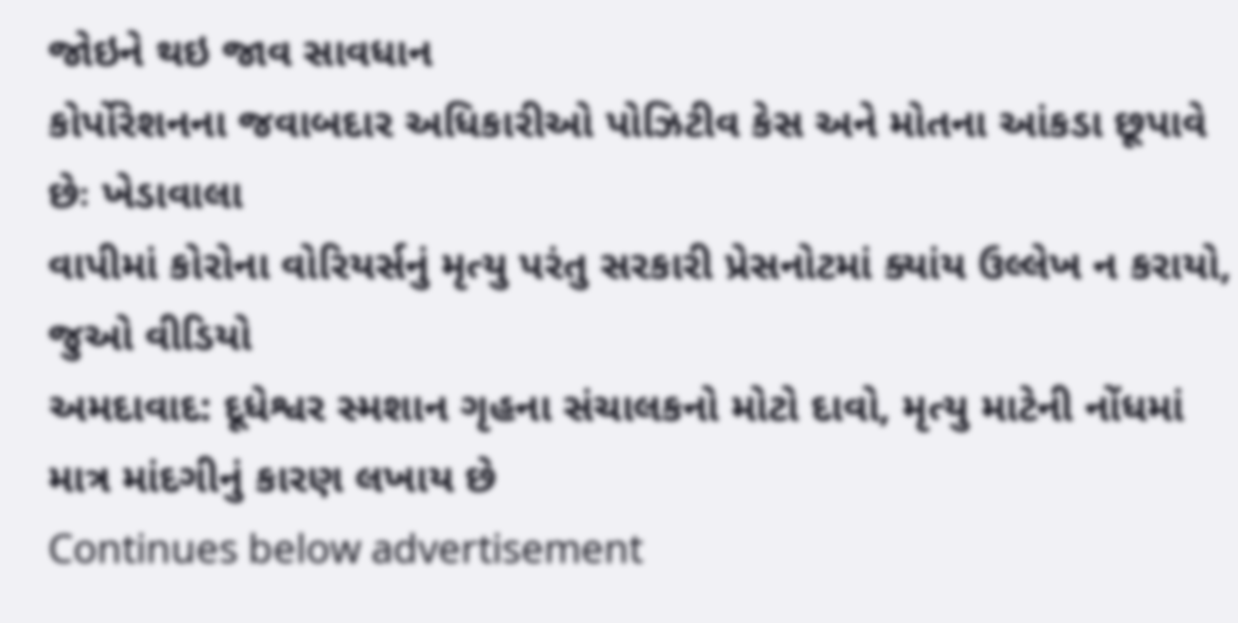જોઇને થઇ જાવ સાવધાન
કોર્પોરેશનના જવાબદાર અધિકારીઓ પોઝિટીવ કેસ અને મોતના આંકડા છૂપાવે છેઃ ખેડાવાલા
વાપીમાં કોરોના વોરિયર્સનું મૃત્યુ પરંતુ સરકારી પ્રેસનોટમાં ક્યાંય ઉલ્લેખ ન કરાયો, જુઓ વીડિયો
અમદાવાદ: દૂધેશ્વર સ્મશાન ગૃહના સંચાલકનો મોટો દાવો, મૃત્યુ માટેની નોંધમાં માત્ર માંદગીનું કારણ લખાય છે
Continues below advertisement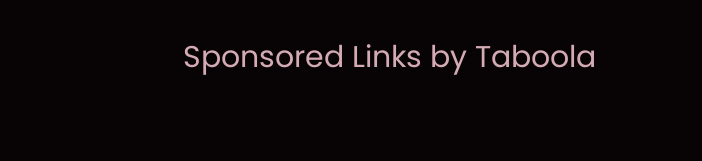Sponsored Links by Taboola